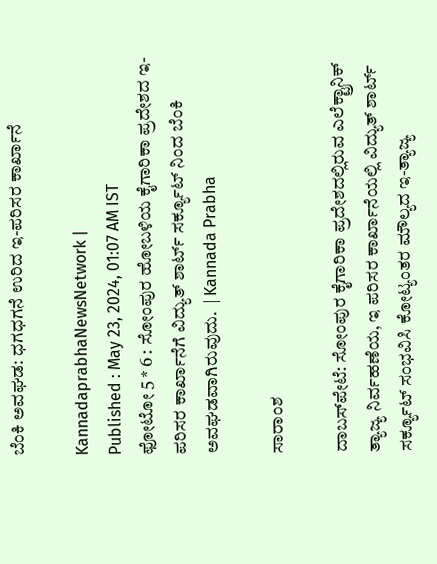ಬೆಂಕಿ ಅವಘಡ: ಧಗಧಗನೆ ಉರಿದ ಇ-ಪರಿಸರ ಕಾರ್ಖಾನೆ

KannadaprabhaNewsNetwork |
Published : May 23, 2024, 01:07 AM IST
ಫೋಟೋ 5 * 6 : ಸೋಂಪುರ ಹೋಬಳಿಯ ಕೈಗಾರಿಕಾ ಪ್ರದೇಶದ ಇ-ಪರಿಸರ ಕಾರ್ಖಾನೆಗೆ ವಿದ್ಯುತ್ ಶಾರ್ಟ್ ಸರ್ಕ್ಯೂಟ್ ನಿಂದ ಬೆಂಕಿ ಅವಘಡವಾಗಿರುವುದು.  | Kannada Prabha

ಸಾರಾಂಶ

ದಾಬಸ್‌ಪೇಟೆ: ಸೋಂಪುರ ಕೈಗಾರಿಕಾ ಪ್ರದೇಶದಲ್ಲಿರುವ ಎಲೆಕ್ಟ್ರಾನಿಕ್ ತ್ಯಾಜ್ಯ ನಿರ್ವಹಣೆಯ, ಇ ಪರಿಸರ ಕಾರ್ಖಾನೆಯಲ್ಲಿ ವಿದ್ಯುತ್ ಶಾರ್ಟ್ ಸರ್ಕ್ಯೂಟ್ ಸಂಭವಿಸಿ ಕೋಟ್ಯಂತರ ಮೌಲ್ಯದ ಇ-ತ್ಯಾಜ್ಯ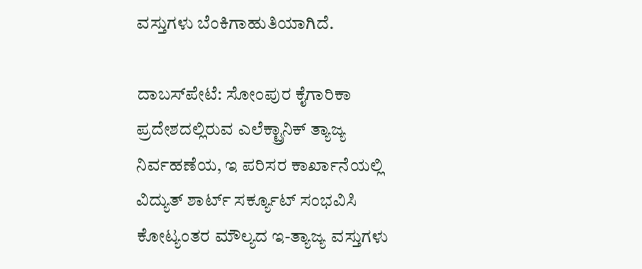ವಸ್ತುಗಳು ಬೆಂಕಿಗಾಹುತಿಯಾಗಿದೆ.

ದಾಬಸ್‌ಪೇಟೆ: ಸೋಂಪುರ ಕೈಗಾರಿಕಾ ಪ್ರದೇಶದಲ್ಲಿರುವ ಎಲೆಕ್ಟ್ರಾನಿಕ್ ತ್ಯಾಜ್ಯ ನಿರ್ವಹಣೆಯ, ಇ ಪರಿಸರ ಕಾರ್ಖಾನೆಯಲ್ಲಿ ವಿದ್ಯುತ್ ಶಾರ್ಟ್ ಸರ್ಕ್ಯೂಟ್ ಸಂಭವಿಸಿ ಕೋಟ್ಯಂತರ ಮೌಲ್ಯದ ಇ-ತ್ಯಾಜ್ಯ ವಸ್ತುಗಳು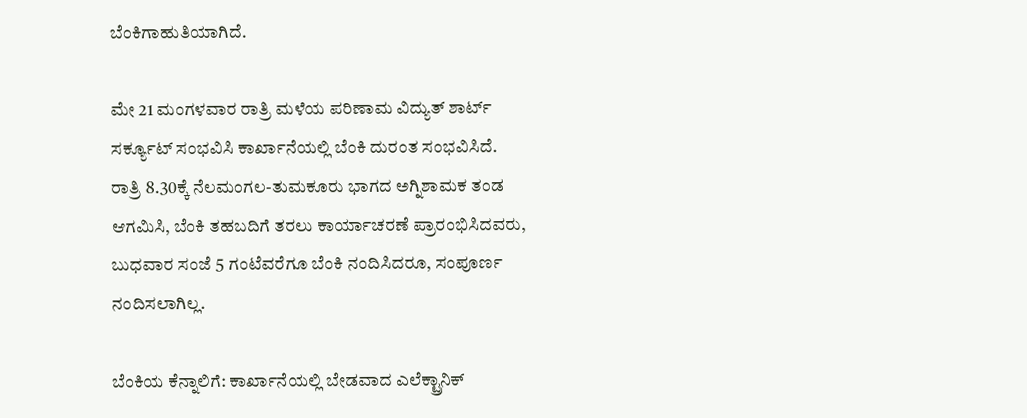ಬೆಂಕಿಗಾಹುತಿಯಾಗಿದೆ.

ಮೇ 21 ಮಂಗಳವಾರ ರಾತ್ರಿ ಮಳೆಯ ಪರಿಣಾಮ ವಿದ್ಯುತ್ ಶಾರ್ಟ್ ಸರ್ಕ್ಯೂಟ್ ಸಂಭವಿಸಿ ಕಾರ್ಖಾನೆಯಲ್ಲಿ ಬೆಂಕಿ ದುರಂತ ಸಂಭವಿಸಿದೆ. ರಾತ್ರಿ 8.30ಕ್ಕೆ ನೆಲಮಂಗಲ-ತುಮಕೂರು ಭಾಗದ ಅಗ್ನಿಶಾಮಕ ತಂಡ ಆಗಮಿಸಿ, ಬೆಂಕಿ ತಹಬದಿಗೆ ತರಲು ಕಾರ್ಯಾಚರಣೆ ಪ್ರಾರಂಭಿಸಿದವರು, ಬುಧವಾರ ಸಂಜೆ 5 ಗಂಟೆವರೆಗೂ ಬೆಂಕಿ ನಂದಿಸಿದರೂ, ಸಂಪೂರ್ಣ ನಂದಿಸಲಾಗಿಲ್ಲ.

ಬೆಂಕಿಯ ಕೆನ್ನಾಲಿಗೆ: ಕಾರ್ಖಾನೆಯಲ್ಲಿ ಬೇಡವಾದ ಎಲೆಕ್ಟ್ರಾನಿಕ್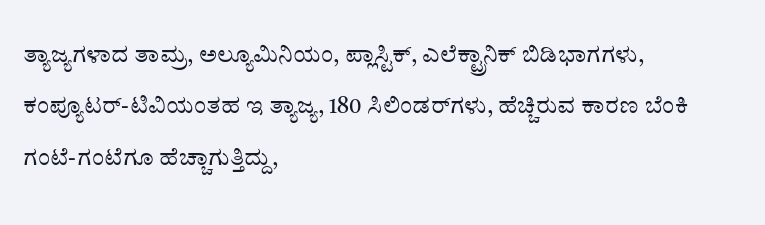ತ್ಯಾಜ್ಯಗಳಾದ ತಾಮ್ರ, ಅಲ್ಯೂಮಿನಿಯಂ, ಪ್ಲಾಸ್ಟಿಕ್, ಎಲೆಕ್ಟ್ರಾನಿಕ್ ಬಿಡಿಭಾಗಗಳು, ಕಂಪ್ಯೂಟರ್-ಟಿವಿಯಂತಹ ಇ ತ್ಯಾಜ್ಯ, 180 ಸಿಲಿಂಡರ್‌ಗಳು, ಹೆಚ್ಚಿರುವ ಕಾರಣ ಬೆಂಕಿ ಗಂಟೆ-ಗಂಟೆಗೂ ಹೆಚ್ಚಾಗುತ್ತಿದ್ದು,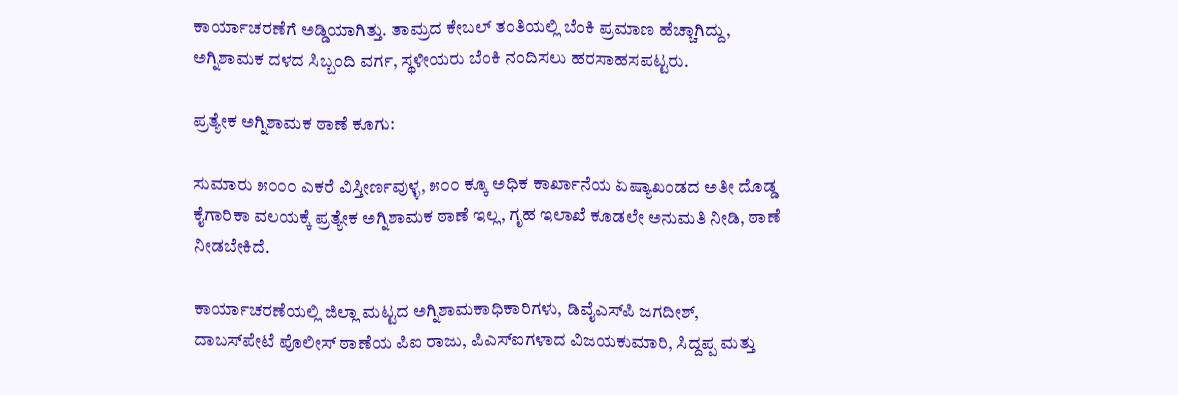ಕಾರ್ಯಾಚರಣೆಗೆ ಅಡ್ಡಿಯಾಗಿತ್ತು. ತಾಮ್ರದ ಕೇಬಲ್ ತಂತಿಯಲ್ಲಿ ಬೆಂಕಿ ಪ್ರಮಾಣ ಹೆಚ್ಚಾಗಿದ್ದು, ಅಗ್ನಿಶಾಮಕ ದಳದ ಸಿಬ್ಬಂದಿ ವರ್ಗ, ಸ್ಥಳೀಯರು ಬೆಂಕಿ ನಂದಿಸಲು ಹರಸಾಹಸಪಟ್ಟರು.

ಪ್ರತ್ಯೇಕ ಅಗ್ನಿಶಾಮಕ ಠಾಣೆ ಕೂಗು:

ಸುಮಾರು ೫೦೦೦ ಎಕರೆ ವಿಸ್ತೀರ್ಣವುಳ್ಳ, ೫೦೦ ಕ್ಕೂ ಅಧಿಕ ಕಾರ್ಖಾನೆಯ ಏಷ್ಯಾಖಂಡದ ಅತೀ ದೊಡ್ಡ ಕೈಗಾರಿಕಾ ವಲಯಕ್ಕೆ ಪ್ರತ್ಯೇಕ ಅಗ್ನಿಶಾಮಕ ಠಾಣೆ ಇಲ್ಲ, ಗೃಹ ಇಲಾಖೆ ಕೂಡಲೇ ಅನುಮತಿ ನೀಡಿ, ಠಾಣೆ ನೀಡಬೇಕಿದೆ.

ಕಾರ್ಯಾಚರಣೆಯಲ್ಲಿ ಜಿಲ್ಲಾ ಮಟ್ಟದ ಅಗ್ನಿಶಾಮಕಾಧಿಕಾರಿಗಳು, ಡಿವೈಎಸ್‌ಪಿ ಜಗದೀಶ್, ದಾಬಸ್‌ಪೇಟೆ ಪೊಲೀಸ್ ಠಾಣೆಯ ಪಿಐ ರಾಜು, ಪಿಎಸ್‌ಐಗಳಾದ ವಿಜಯಕುಮಾರಿ, ಸಿದ್ದಪ್ಪ ಮತ್ತು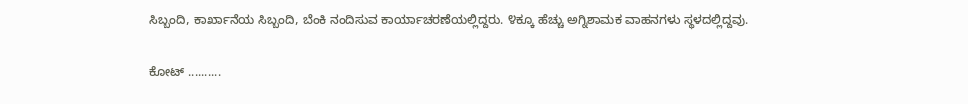ಸಿಬ್ಬಂದಿ, ಕಾರ್ಖಾನೆಯ ಸಿಬ್ಬಂದಿ, ಬೆಂಕಿ ನಂದಿಸುವ ಕಾರ್ಯಾಚರಣೆಯಲ್ಲಿದ್ದರು. ೪ಕ್ಕೂ ಹೆಚ್ಚು ಅಗ್ನಿಶಾಮಕ ವಾಹನಗಳು ಸ್ಥಳದಲ್ಲಿದ್ದವು.

ಕೋಟ್ ..........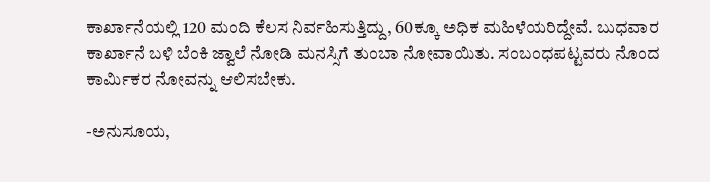ಕಾರ್ಖಾನೆಯಲ್ಲಿ 120 ಮಂದಿ ಕೆಲಸ ನಿರ್ವಹಿಸುತ್ತಿದ್ದು, 60ಕ್ಕೂ ಅಧಿಕ ಮಹಿಳೆಯರಿದ್ದೇವೆ. ಬುಧವಾರ ಕಾರ್ಖಾನೆ ಬಳಿ ಬೆಂಕಿ ಜ್ವಾಲೆ ನೋಡಿ ಮನಸ್ಸಿಗೆ ತುಂಬಾ ನೋವಾಯಿತು. ಸಂಬಂಧಪಟ್ಟವರು ನೊಂದ ಕಾರ್ಮಿಕರ ನೋವನ್ನು ಆಲಿಸಬೇಕು.

-ಅನುಸೂಯ,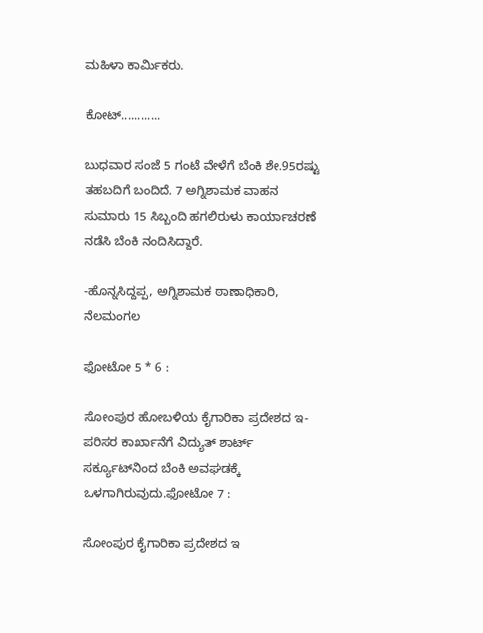ಮಹಿಳಾ ಕಾರ್ಮಿಕರು.

ಕೋಟ್............

ಬುಧವಾರ ಸಂಜೆ 5 ಗಂಟೆ ವೇಳೆಗೆ ಬೆಂಕಿ ಶೇ.95ರಷ್ಟು ತಹಬದಿಗೆ ಬಂದಿದೆ. 7 ಅಗ್ನಿಶಾಮಕ ವಾಹನ ಸುಮಾರು 15 ಸಿಬ್ಬಂದಿ ಹಗಲಿರುಳು ಕಾರ್ಯಾಚರಣೆ ನಡೆಸಿ ಬೆಂಕಿ ನಂದಿಸಿದ್ದಾರೆ.

-ಹೊನ್ನಸಿದ್ದಪ್ಪ, ಅಗ್ನಿಶಾಮಕ ಠಾಣಾಧಿಕಾರಿ, ನೆಲಮಂಗಲ

ಫೋಟೋ 5 * 6 :

ಸೋಂಪುರ ಹೋಬಳಿಯ ಕೈಗಾರಿಕಾ ಪ್ರದೇಶದ ಇ-ಪರಿಸರ ಕಾರ್ಖಾನೆಗೆ ವಿದ್ಯುತ್ ಶಾರ್ಟ್ ಸರ್ಕ್ಯೂಟ್‌ನಿಂದ ಬೆಂಕಿ ಅವಘಡಕ್ಕೆ ಒಳಗಾಗಿರುವುದು.ಫೋಟೋ 7 :

ಸೋಂಪುರ ಕೈಗಾರಿಕಾ ಪ್ರದೇಶದ ಇ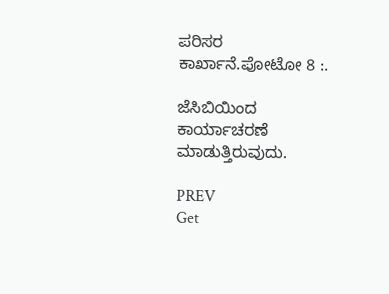ಪರಿಸರ ಕಾರ್ಖಾನೆ.ಪೋಟೋ 8 :.

ಜೆಸಿಬಿಯಿಂದ ಕಾರ್ಯಾಚರಣೆ ಮಾಡುತ್ತಿರುವುದು.

PREV
Get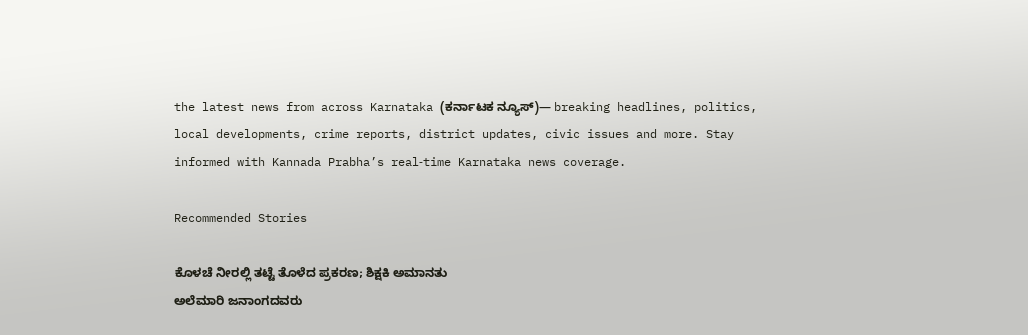the latest news from across Karnataka (ಕರ್ನಾಟಕ ನ್ಯೂಸ್)— breaking headlines, politics, local developments, crime reports, district updates, civic issues and more. Stay informed with Kannada Prabha’s real‑time Karnataka news coverage.

Recommended Stories

ಕೊಳಚೆ ನೀರಲ್ಲಿ ತಟ್ಟೆ ತೊಳೆದ ಪ್ರಕರಣ; ಶಿಕ್ಷಕಿ ಅಮಾನತು
ಅಲೆಮಾರಿ ಜನಾಂಗದವರು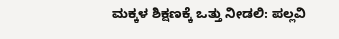ಮಕ್ಕಳ ಶಿಕ್ಷಣಕ್ಕೆ ಒತ್ತು ನೀಡಲಿ: ಪಲ್ಲವಿ